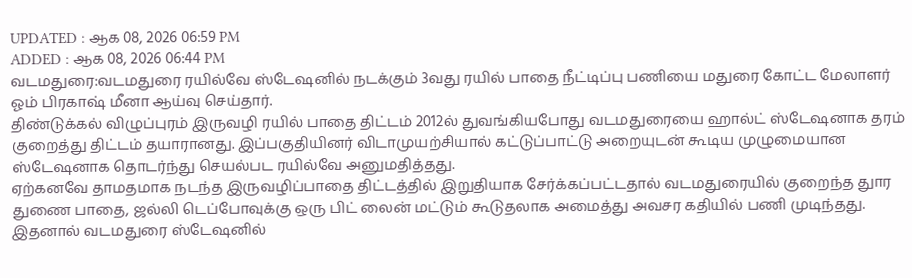UPDATED : ஆக 08, 2026 06:59 PM
ADDED : ஆக 08, 2026 06:44 PM
வடமதுரை:வடமதுரை ரயில்வே ஸ்டேஷனில் நடக்கும் 3வது ரயில் பாதை நீட்டிப்பு பணியை மதுரை கோட்ட மேலாளர் ஓம் பிரகாஷ் மீனா ஆய்வு செய்தார்.
திண்டுக்கல் விழுப்புரம் இருவழி ரயில் பாதை திட்டம் 2012ல் துவங்கியபோது வடமதுரையை ஹால்ட் ஸ்டேஷனாக தரம் குறைத்து திட்டம் தயாரானது. இப்பகுதியினர் விடாமுயற்சியால் கட்டுப்பாட்டு அறையுடன் கூடிய முழுமையான ஸ்டேஷனாக தொடர்ந்து செயல்பட ரயில்வே அனுமதித்தது.
ஏற்கனவே தாமதமாக நடந்த இருவழிப்பாதை திட்டத்தில் இறுதியாக சேர்க்கப்பட்டதால் வடமதுரையில் குறைந்த துார துணை பாதை, ஜல்லி டெப்போவுக்கு ஒரு பிட் லைன் மட்டும் கூடுதலாக அமைத்து அவசர கதியில் பணி முடிந்தது.
இதனால் வடமதுரை ஸ்டேஷனில்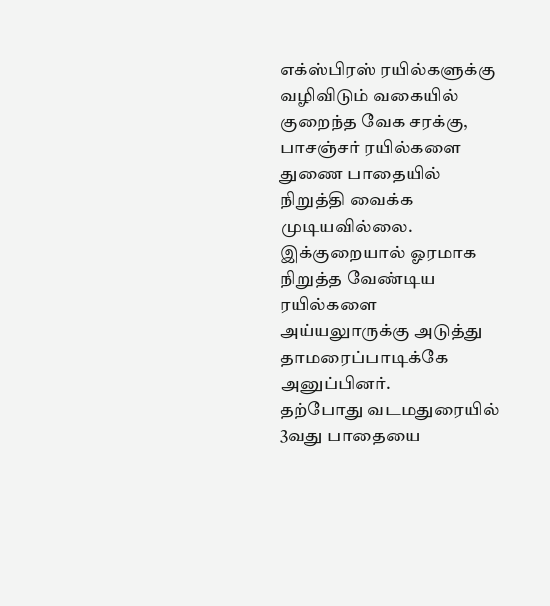எக்ஸ்பிரஸ் ரயில்களுக்கு வழிவிடும் வகையில் குறைந்த வேக சரக்கு, பாசஞ்சர் ரயில்களை துணை பாதையில் நிறுத்தி வைக்க முடியவில்லை. இக்குறையால் ஓரமாக நிறுத்த வேண்டிய ரயில்களை அய்யலுாருக்கு அடுத்து தாமரைப்பாடிக்கே அனுப்பினர்.
தற்போது வடமதுரையில் 3வது பாதையை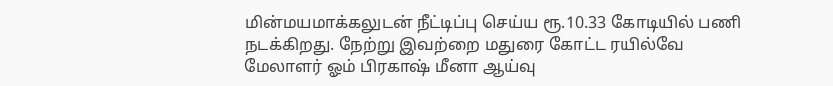மின்மயமாக்கலுடன் நீட்டிப்பு செய்ய ரூ.10.33 கோடியில் பணி நடக்கிறது. நேற்று இவற்றை மதுரை கோட்ட ரயில்வே மேலாளர் ஓம் பிரகாஷ் மீனா ஆய்வு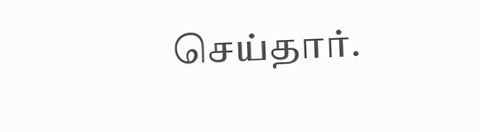செய்தார்.